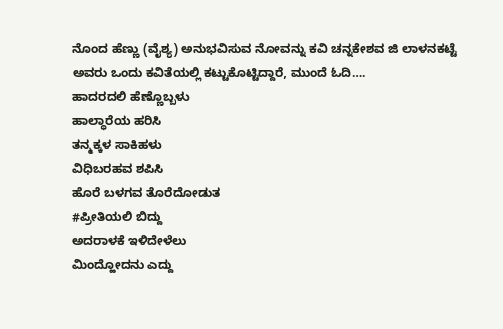ನೊಂದ ಹೆಣ್ಣು (ವೈಶ್ಯ) ಅನುಭವಿಸುವ ನೋವನ್ನು ಕವಿ ಚನ್ನಕೇಶವ ಜಿ ಲಾಳನಕಟ್ಟೆ ಅವರು ಒಂದು ಕವಿತೆಯಲ್ಲಿ ಕಟ್ಟುಕೊಟ್ಟಿದ್ದಾರೆ, ಮುಂದೆ ಓದಿ….
ಹಾದರದಲಿ ಹೆಣ್ಣೊಬ್ಬಳು
ಹಾಲ್ಧಾರೆಯ ಹರಿಸಿ
ತನ್ಮಕ್ಕಳ ಸಾಕಿಹಳು
ವಿಧಿಬರಹವ ಶಪಿಸಿ
ಹೊರೆ ಬಳಗವ ತೊರೆದೋಡುತ
#ಪ್ರೀತಿಯಲಿ ಬಿದ್ದು
ಅದರಾಳಕೆ ಇಳಿದೇಳೆಲು
ಮಿಂದ್ಹೋದನು ಎದ್ದು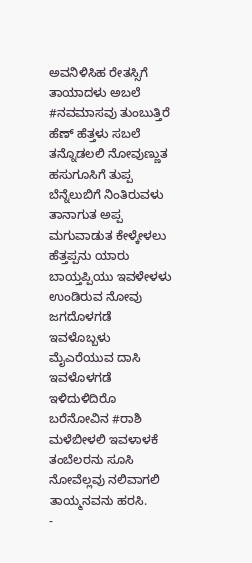ಅವನಿಳಿಸಿಹ ರೇತಸ್ಸಿಗೆ
ತಾಯಾದಳು ಅಬಲೆ
#ನವಮಾಸವು ತುಂಬುತ್ತಿರೆ
ಹೆಣ್ ಹೆತ್ತಳು ಸಬಲೆ
ತನ್ನೊಡಲಲಿ ನೋವುಣ್ಣುತ
ಹಸುಗೂಸಿಗೆ ತುಪ್ಪ
ಬೆನ್ನೆಲುಬಿಗೆ ನಿಂತಿರುವಳು
ತಾನಾಗುತ ಅಪ್ಪ
ಮಗುವಾಡುತ ಕೇಳ್ಕೇಳಲು
ಹೆತ್ತಪ್ಪನು ಯಾರು
ಬಾಯ್ತಪ್ಪಿಯು ಇವಳೇಳಳು
ಉಂಡಿರುವ ನೋವು
ಜಗದೊಳಗಡೆ ಇವಳೊಬ್ಬಳು
ಮೈಎರೆಯುವ ದಾಸಿ
ಇವಳೊಳಗಡೆ ಇಳಿದುಳಿದಿರೊ
ಬರೆನೋವಿನ #ರಾಶಿ
ಮಳೆಬೀಳಲಿ ಇವಳಾಳಕೆ
ತಂಬೆಲರನು ಸೂಸಿ
ನೋವೆಲ್ಲವು ನಲಿವಾಗಲಿ
ತಾಯ್ಮನವನು ಹರಸಿ.
-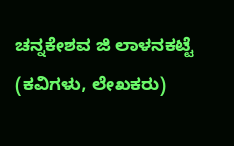ಚನ್ನಕೇಶವ ಜಿ ಲಾಳನಕಟ್ಟೆ (ಕವಿಗಳು, ಲೇಖಕರು)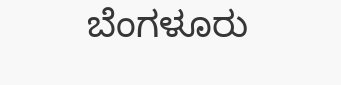ಬೆಂಗಳೂರು